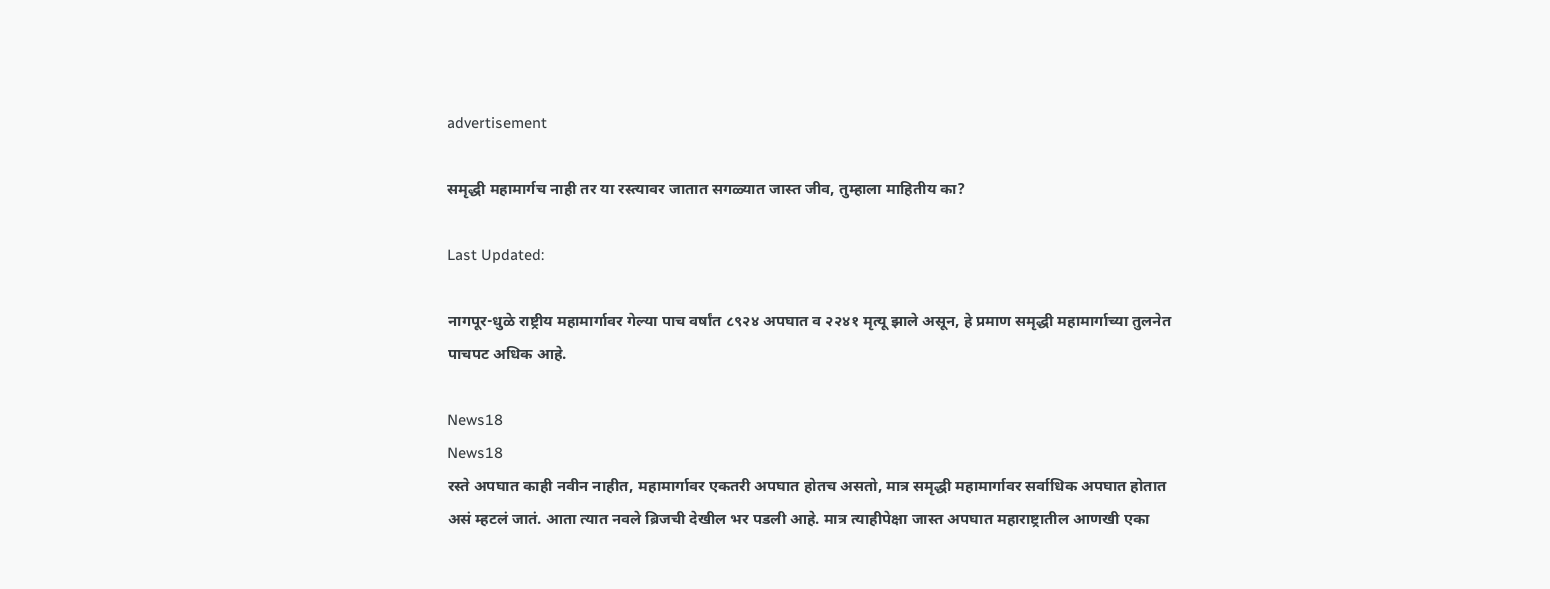advertisement

समृद्धी महामार्गच नाही तर या रस्त्यावर जातात सगळ्यात जास्त जीव, तुम्हाला माहितीय का?

Last Updated:

नागपूर-धुळे राष्ट्रीय महामार्गावर गेल्या पाच वर्षांत ८९२४ अपघात व २२४१ मृत्यू झाले असून, हे प्रमाण समृद्धी महामार्गाच्या तुलनेत पाचपट अधिक आहे.

News18
News18
रस्ते अपघात काही नवीन नाहीत, महामार्गावर एकतरी अपघात होतच असतो, मात्र समृद्धी महामार्गावर सर्वाधिक अपघात होतात असं म्हटलं जातं. आता त्यात नवले ब्रिजची देखील भर पडली आहे. मात्र त्याहीपेक्षा जास्त अपघात महाराष्ट्रातील आणखी एका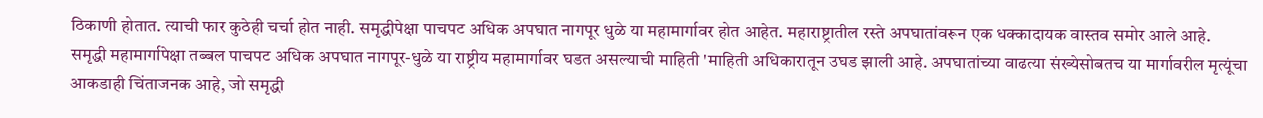ठिकाणी होतात. त्याची फार कुठेही चर्चा होत नाही. समृद्धीपेक्षा पाचपट अधिक अपघात नागपूर धुळे या महामार्गावर होत आहेत. महाराष्ट्रातील रस्ते अपघातांवरून एक धक्कादायक वास्तव समोर आले आहे.
समृद्धी महामार्गापेक्षा तब्बल पाचपट अधिक अपघात नागपूर-धुळे या राष्ट्रीय महामार्गावर घडत असल्याची माहिती 'माहिती अधिकारातून उघड झाली आहे. अपघातांच्या वाढत्या संख्येसोबतच या मार्गावरील मृत्यूंचा आकडाही चिंताजनक आहे, जो समृद्धी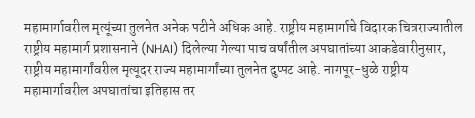महामार्गावरील मृत्यूंच्या तुलनेत अनेक पटीने अधिक आहे. राष्ट्रीय महामार्गाचे विदारक चित्रराज्यातील राष्ट्रीय महामार्ग प्रशासनाने (NHAI) दिलेल्या गेल्या पाच वर्षांतील अपघातांच्या आकडेवारीनुसार, राष्ट्रीय महामार्गांवरील मृत्यूदर राज्य महामार्गांच्या तुलनेत दुप्पट आहे. नागपूर-धुळे राष्ट्रीय महामार्गावरील अपघातांचा इतिहास तर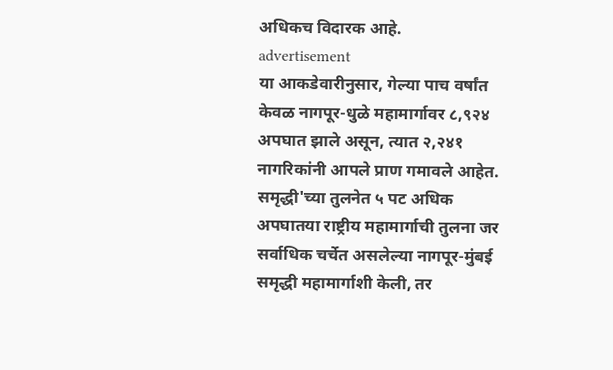अधिकच विदारक आहे.
advertisement
या आकडेवारीनुसार, गेल्या पाच वर्षांत केवळ नागपूर-धुळे महामार्गावर ८,९२४ अपघात झाले असून, त्यात २,२४१ नागरिकांनी आपले प्राण गमावले आहेत. समृद्धी'च्या तुलनेत ५ पट अधिक अपघातया राष्ट्रीय महामार्गाची तुलना जर सर्वाधिक चर्चेत असलेल्या नागपूर-मुंबई समृद्धी महामार्गाशी केली, तर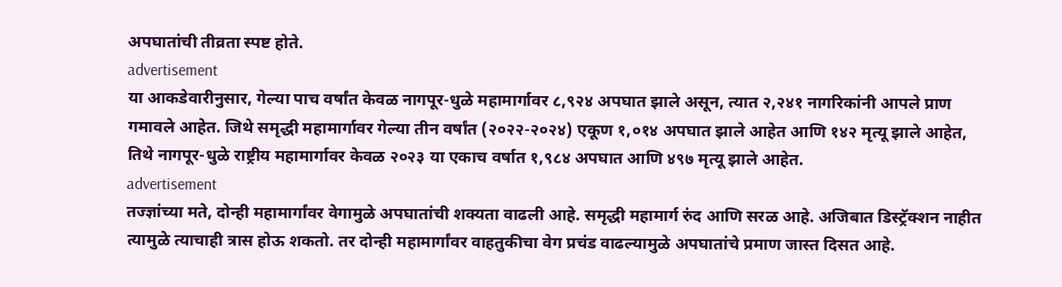अपघातांची तीव्रता स्पष्ट होते.
advertisement
या आकडेवारीनुसार, गेल्या पाच वर्षांत केवळ नागपूर-धुळे महामार्गावर ८,९२४ अपघात झाले असून, त्यात २,२४१ नागरिकांनी आपले प्राण गमावले आहेत. जिथे समृद्धी महामार्गावर गेल्या तीन वर्षांत (२०२२-२०२४) एकूण १,०१४ अपघात झाले आहेत आणि १४२ मृत्यू झाले आहेत, तिथे नागपूर-धुळे राष्ट्रीय महामार्गावर केवळ २०२३ या एकाच वर्षात १,९८४ अपघात आणि ४९७ मृत्यू झाले आहेत.
advertisement
तज्ज्ञांच्या मते, दोन्ही महामार्गांवर वेगामुळे अपघातांची शक्यता वाढली आहे. समृद्धी महामार्ग रुंद आणि सरळ आहे. अजिबात डिस्ट्रॅक्शन नाहीत त्यामुळे त्याचाही त्रास होऊ शकतो. तर दोन्ही महामार्गांवर वाहतुकीचा वेग प्रचंड वाढल्यामुळे अपघातांचे प्रमाण जास्त दिसत आहे.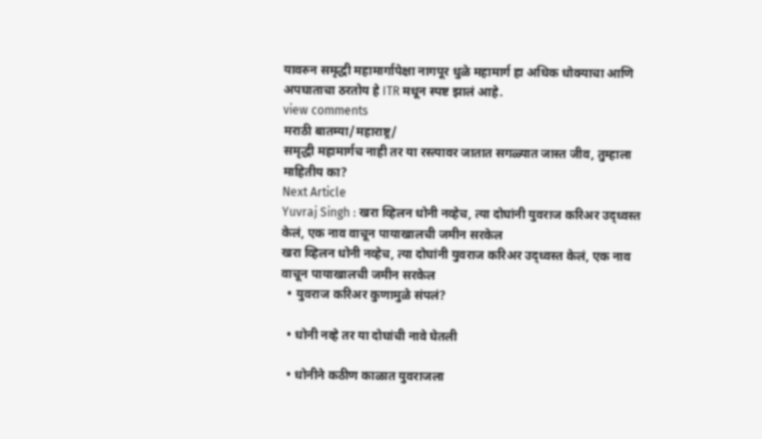यावरुन समृद्धी महामार्गापेक्षा नागपूर धुळे महामार्ग हा अधिक धोक्याचा आणि अपघाताचा ठरतोय हे ITR मधून स्पष्ट झालं आहे.
view comments
मराठी बातम्या/महाराष्ट्र/
समृद्धी महामार्गच नाही तर या रस्त्यावर जातात सगळ्यात जास्त जीव, तुम्हाला माहितीय का?
Next Article
Yuvraj Singh : खरा व्हिलन धोनी नव्हेच, त्या दोघांनी युवराज करिअर उद्ध्वस्त केलं, एक नाव वाचून पायाखालची जमीन सरकेल
खरा व्हिलन धोनी नव्हेच, त्या दोघांनी युवराज करिअर उद्ध्वस्त केलं, एक नाव वाचून पायाखालची जमीन सरकेल
  • युवराज करिअर कुणामुळे संपलं?

  • धोनी नव्हे तर या दोघांची नावे घेतली

  • धोनीने कठीण काळात युवराजला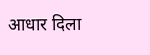आधार दिला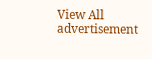View All
advertisement